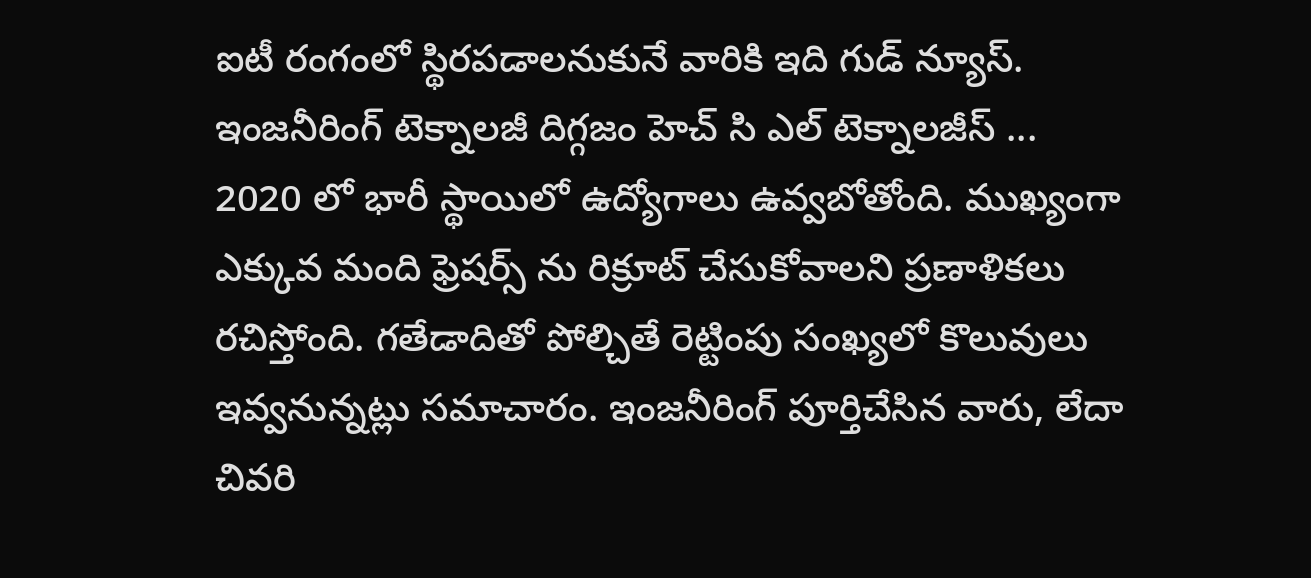ఐటీ రంగంలో స్థిరపడాలనుకునే వారికి ఇది గుడ్ న్యూస్. ఇంజనీరింగ్ టెక్నాలజీ దిగ్గజం హెచ్ సి ఎల్ టెక్నాలజీస్ ... 2020 లో భారీ స్థాయిలో ఉద్యోగాలు ఉవ్వబోతోంది. ముఖ్యంగా ఎక్కువ మంది ఫ్రెషర్స్ ను రిక్రూట్ చేసుకోవాలని ప్రణాళికలు రచిస్తోంది. గతేడాదితో పోల్చితే రెట్టింపు సంఖ్యలో కొలువులు ఇవ్వనున్నట్లు సమాచారం. ఇంజనీరింగ్ పూర్తిచేసిన వారు, లేదా చివరి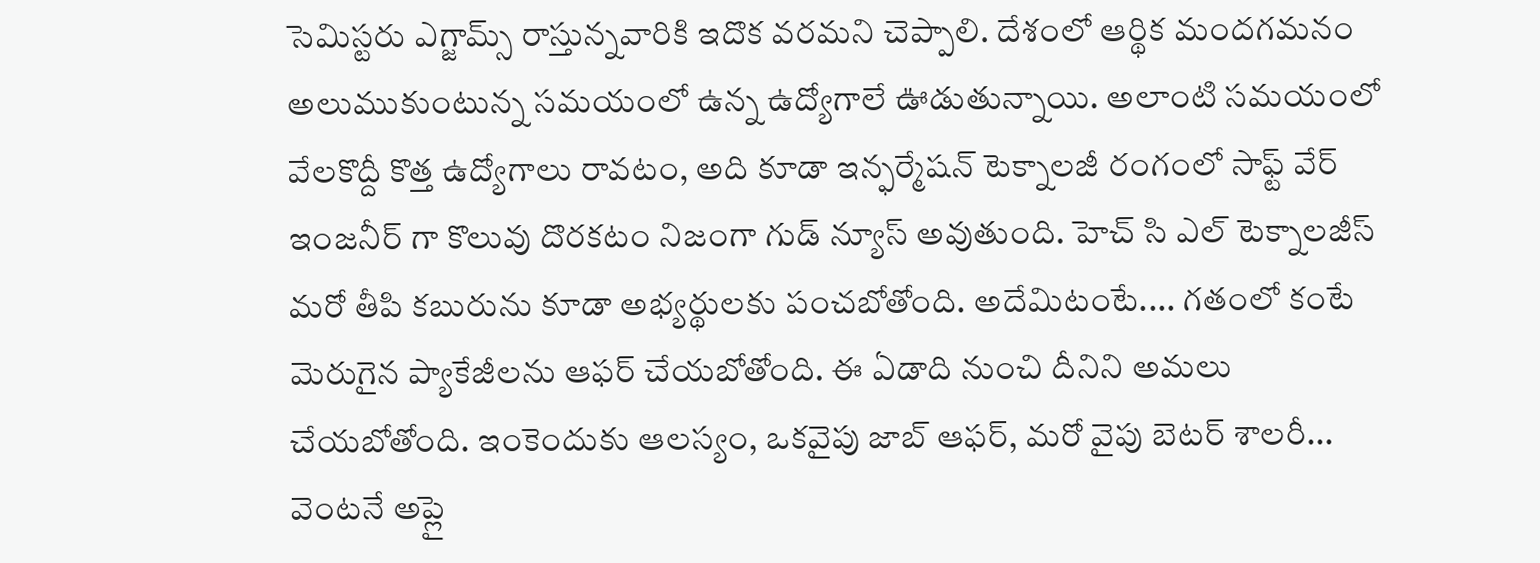సెమిస్టరు ఎగ్జామ్స్ రాస్తున్నవారికి ఇదొక వరమని చెప్పాలి. దేశంలో ఆర్థిక మందగమనం అలుముకుంటున్న సమయంలో ఉన్న ఉద్యోగాలే ఊడుతున్నాయి. అలాంటి సమయంలో వేలకొద్దీ కొత్త ఉద్యోగాలు రావటం, అది కూడా ఇన్ఫర్మేషన్ టెక్నాలజీ రంగంలో సాఫ్ట్ వేర్ ఇంజనీర్ గా కొలువు దొరకటం నిజంగా గుడ్ న్యూస్ అవుతుంది. హెచ్ సి ఎల్ టెక్నాలజీస్ మరో తీపి కబురును కూడా అభ్యర్థులకు పంచబోతోంది. అదేమిటంటే.... గతంలో కంటే మెరుగైన ప్యాకేజీలను ఆఫర్ చేయబోతోంది. ఈ ఏడాది నుంచి దీనిని అమలు చేయబోతోంది. ఇంకెందుకు ఆలస్యం, ఒకవైపు జాబ్ ఆఫర్, మరో వైపు బెటర్ శాలరీ... వెంటనే అప్లై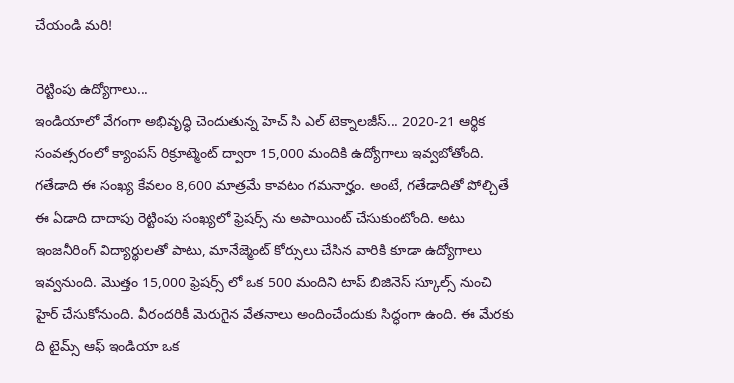చేయండి మరి!

రెట్టింపు ఉద్యోగాలు...
ఇండియాలో వేగంగా అభివృద్ధి చెందుతున్న హెచ్ సి ఎల్ టెక్నాలజీస్... 2020-21 ఆర్థిక సంవత్సరంలో క్యాంపస్ రిక్రూట్మెంట్ ద్వారా 15,000 మందికి ఉద్యోగాలు ఇవ్వబోతోంది. గతేడాది ఈ సంఖ్య కేవలం 8,600 మాత్రమే కావటం గమనార్హం. అంటే, గతేడాదితో పోల్చితే ఈ ఏడాది దాదాపు రెట్టింపు సంఖ్యలో ఫ్రెషర్స్ ను అపాయింట్ చేసుకుంటోంది. అటు ఇంజనీరింగ్ విద్యార్థులతో పాటు, మానేజ్మెంట్ కోర్సులు చేసిన వారికి కూడా ఉద్యోగాలు ఇవ్వనుంది. మొత్తం 15,000 ఫ్రెషర్స్ లో ఒక 500 మందిని టాప్ బిజినెస్ స్కూల్స్ నుంచి హైర్ చేసుకోనుంది. వీరందరికీ మెరుగైన వేతనాలు అందించేందుకు సిద్ధంగా ఉంది. ఈ మేరకు ది టైమ్స్ ఆఫ్ ఇండియా ఒక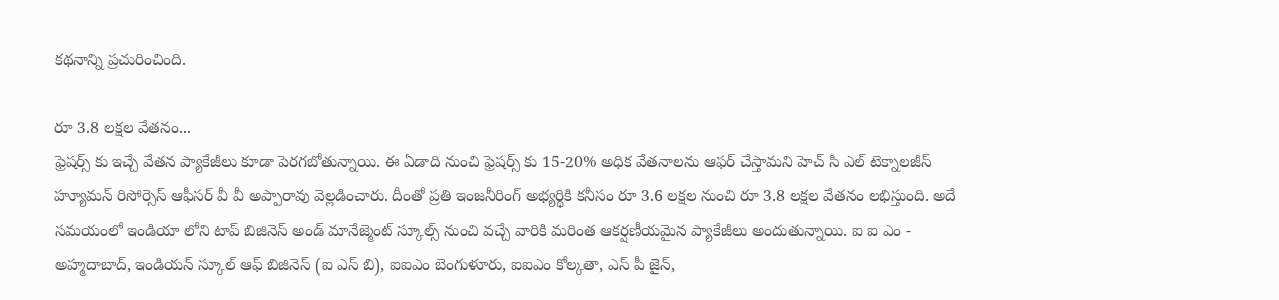కథనాన్ని ప్రచురించింది.

రూ 3.8 లక్షల వేతనం...
ఫ్రెషర్స్ కు ఇచ్చే వేతన ప్యాకేజీలు కూడా పెరగబోతున్నాయి. ఈ ఏడాది నుంచి ఫ్రెషర్స్ కు 15-20% అధిక వేతనాలను ఆఫర్ చేస్తామని హెచ్ సి ఎల్ టెక్నాలజీస్ హ్యూమన్ రిసోర్సెస్ ఆఫీసర్ వీ వీ అప్పారావు వెల్లడించారు. దీంతో ప్రతి ఇంజనీరింగ్ అభ్యర్థికి కనీసం రూ 3.6 లక్షల నుంచి రూ 3.8 లక్షల వేతనం లభిస్తుంది. అదే సమయంలో ఇండియా లోని టాప్ బిజినెస్ అండ్ మానేజ్మెంట్ స్కూల్స్ నుంచి వచ్చే వారికి మరింత ఆకర్షణీయమైన ప్యాకేజీలు అందుతున్నాయి. ఐ ఐ ఎం - అహ్మదాబాద్, ఇండియన్ స్కూల్ ఆఫ్ బిజినెస్ (ఐ ఎస్ బి), ఐఐఎం బెంగుళూరు, ఐఐఎం కోల్కతా, ఎస్ పీ జైన్,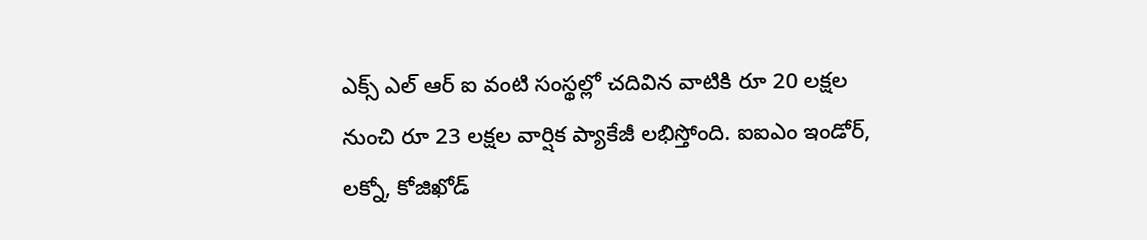ఎక్స్ ఎల్ ఆర్ ఐ వంటి సంస్థల్లో చదివిన వాటికి రూ 20 లక్షల నుంచి రూ 23 లక్షల వార్షిక ప్యాకేజీ లభిస్తోంది. ఐఐఎం ఇండోర్, లక్నో, కోజిఖోడ్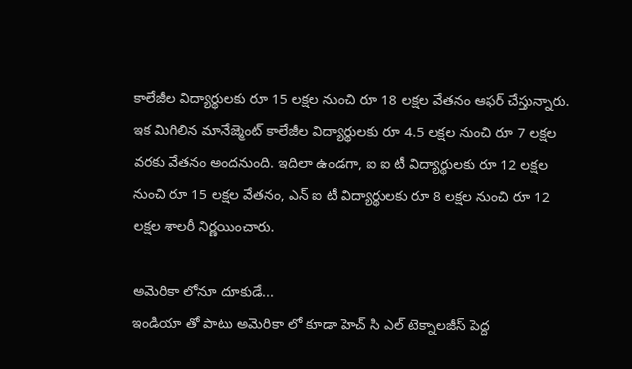కాలేజీల విద్యార్థులకు రూ 15 లక్షల నుంచి రూ 18 లక్షల వేతనం ఆఫర్ చేస్తున్నారు. ఇక మిగిలిన మానేజ్మెంట్ కాలేజీల విద్యార్థులకు రూ 4.5 లక్షల నుంచి రూ 7 లక్షల వరకు వేతనం అందనుంది. ఇదిలా ఉండగా, ఐ ఐ టీ విద్యార్థులకు రూ 12 లక్షల నుంచి రూ 15 లక్షల వేతనం, ఎన్ ఐ టీ విద్యార్థులకు రూ 8 లక్షల నుంచి రూ 12 లక్షల శాలరీ నిర్ణయించారు.

అమెరికా లోనూ దూకుడే...
ఇండియా తో పాటు అమెరికా లో కూడా హెచ్ సి ఎల్ టెక్నాలజీస్ పెద్ద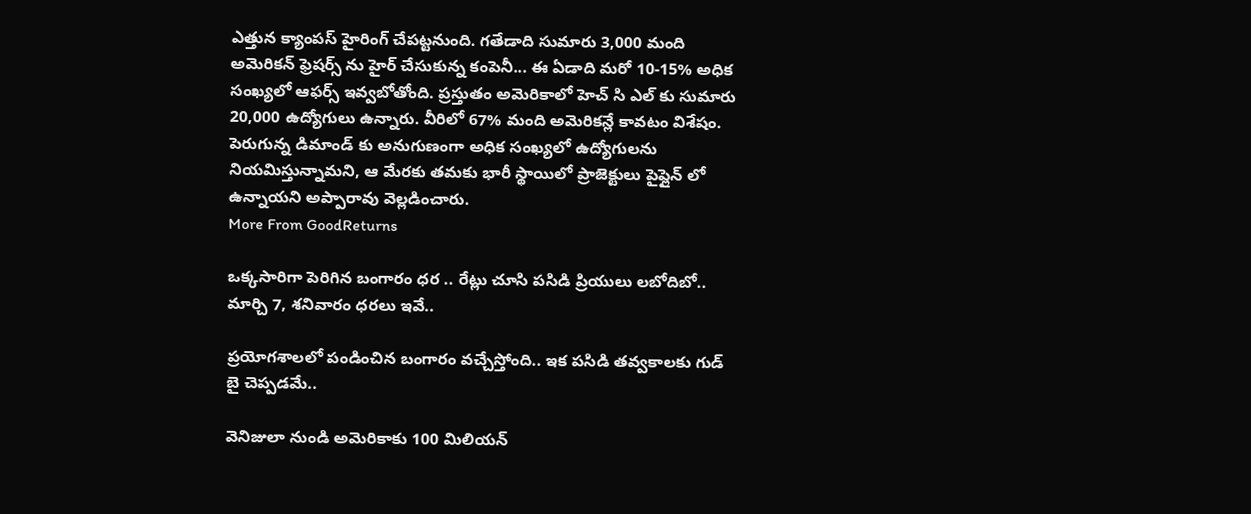ఎత్తున క్యాంపస్ హైరింగ్ చేపట్టనుంది. గతేడాది సుమారు 3,000 మంది అమెరికన్ ఫ్రెషర్స్ ను హైర్ చేసుకున్న కంపెనీ... ఈ ఏడాది మరో 10-15% అధిక సంఖ్యలో ఆఫర్స్ ఇవ్వబోతోంది. ప్రస్తుతం అమెరికాలో హెచ్ సి ఎల్ కు సుమారు 20,000 ఉద్యోగులు ఉన్నారు. వీరిలో 67% మంది అమెరికన్లే కావటం విశేషం. పెరుగున్న డిమాండ్ కు అనుగుణంగా అధిక సంఖ్యలో ఉద్యోగులను నియమిస్తున్నామని, ఆ మేరకు తమకు భారీ స్థాయిలో ప్రాజెక్టులు పైప్లైన్ లో ఉన్నాయని అప్పారావు వెల్లడించారు.
More From GoodReturns

ఒక్కసారిగా పెరిగిన బంగారం ధర .. రేట్లు చూసి పసిడి ప్రియులు లబోదిబో.. మార్చి 7, శనివారం ధరలు ఇవే..

ప్రయోగశాలలో పండించిన బంగారం వచ్చేస్తోంది.. ఇక పసిడి తవ్వకాలకు గుడ్ బై చెప్పడమే..

వెనిజులా నుండి అమెరికాకు 100 మిలియన్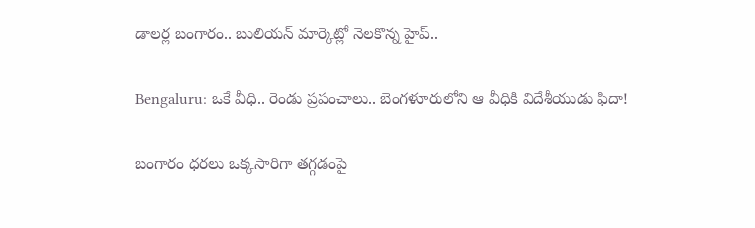డాలర్ల బంగారం.. బులియన్ మార్కెట్లో నెలకొన్న హైప్..

Bengaluru: ఒకే వీధి.. రెండు ప్రపంచాలు.. బెంగళూరులోని ఆ వీధికి విదేశీయుడు ఫిదా!

బంగారం ధరలు ఒక్కసారిగా తగ్గడంపై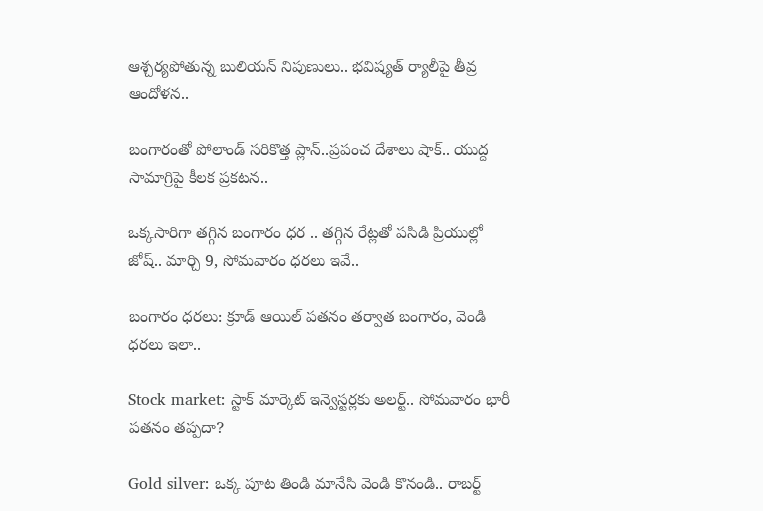ఆశ్చర్యపోతున్న బులియన్ నిపుణులు.. భవిష్యత్ ర్యాలీపై తీవ్ర ఆందోళన..

బంగారంతో పోలాండ్ సరికొత్త ప్లాన్..ప్రపంచ దేశాలు షాక్.. యుద్ద సామాగ్రిపై కీలక ప్రకటన..

ఒక్కసారిగా తగ్గిన బంగారం ధర .. తగ్గిన రేట్లతో పసిడి ప్రియుల్లో జోష్.. మార్చి 9, సోమవారం ధరలు ఇవే..

బంగారం ధరలు: క్రూడ్ ఆయిల్ పతనం తర్వాత బంగారం, వెండి ధరలు ఇలా..

Stock market: స్టాక్ మార్కెట్ ఇన్వెస్టర్లకు అలర్ట్.. సోమవారం భారీ పతనం తప్పదా?

Gold silver: ఒక్క పూట తిండి మానేసి వెండి కొనండి.. రాబర్ట్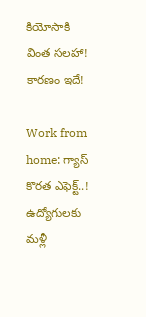కియోసాకి వింత సలహా! కారణం ఇదే!

Work from home: గ్యాస్ కొరత ఎఫెక్ట్..! ఉద్యోగులకు మళ్లీ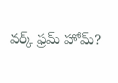వర్క్ ఫ్రమ్ హోమ్?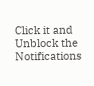Click it and Unblock the Notifications